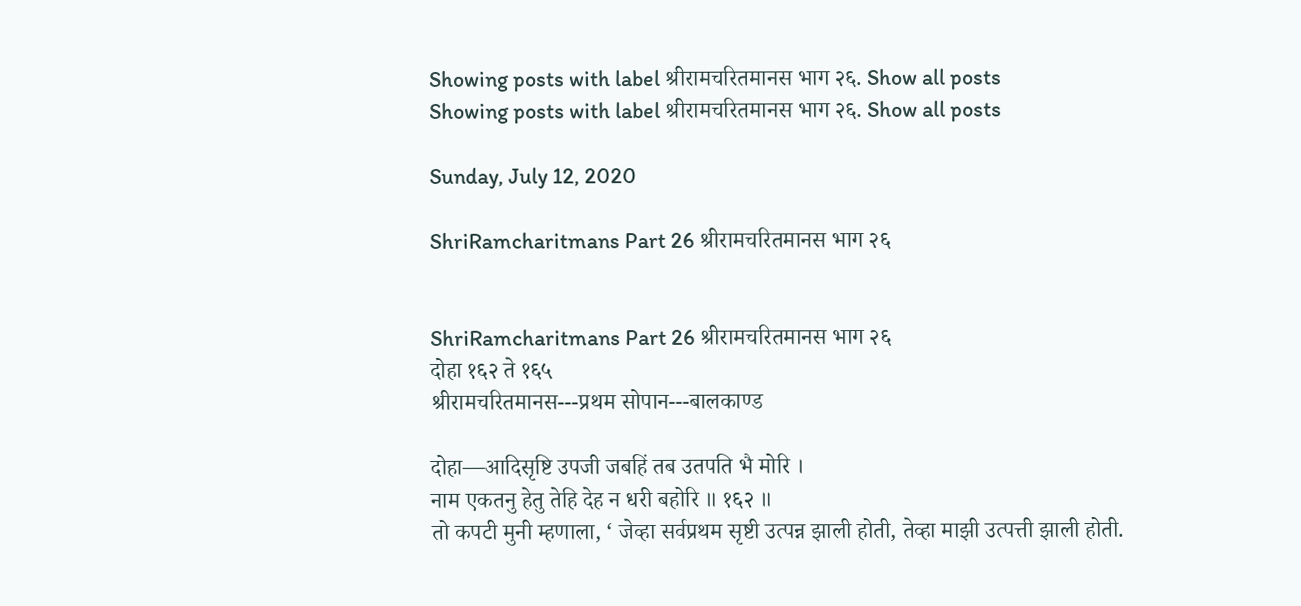Showing posts with label श्रीरामचरितमानस भाग २६. Show all posts
Showing posts with label श्रीरामचरितमानस भाग २६. Show all posts

Sunday, July 12, 2020

ShriRamcharitmans Part 26 श्रीरामचरितमानस भाग २६


ShriRamcharitmans Part 26 श्रीरामचरितमानस भाग २६
दोहा १६२ ते १६५
श्रीरामचरितमानस---प्रथम सोपान---बालकाण्ड

दोहा—आदिसृष्टि उपजी जबहिं तब उतपति भै मोरि ।
नाम एकतनु हेतु तेहि देह न धरी बहोरि ॥ १६२ ॥
तो कपटी मुनी म्हणाला, ‘ जेव्हा सर्वप्रथम सृष्टी उत्पन्न झाली होती, तेव्हा माझी उत्पत्ती झाली होती.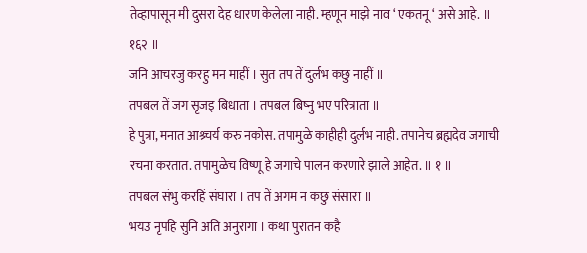तेव्हापासून मी दुसरा देह धारण केलेला नाही. म्हणून माझे नाव ‘ एकतनू ‘ असे आहे. ॥ १६२ ॥
जनि आचरजु करहु मन माहीं । सुत तप तें दुर्लभ कछु नाहीं ॥
तपबल तें जग सृजइ बिधाता । तपबल बिष्नु भए परित्राता ॥
हे पुत्रा, मनात आश्र्चर्य करु नकोस. तपामुळे काहीही दुर्लभ नाही. तपानेच ब्रह्मदेव जगाची रचना करतात. तपामुळेच विष्णू हे जगाचे पालन करणारे झाले आहेत. ॥ १ ॥
तपबल संभु करहिं संघारा । तप तें अगम न कछु संसारा ॥
भयउ नृपहि सुनि अति अनुरागा । कथा पुरातन कहै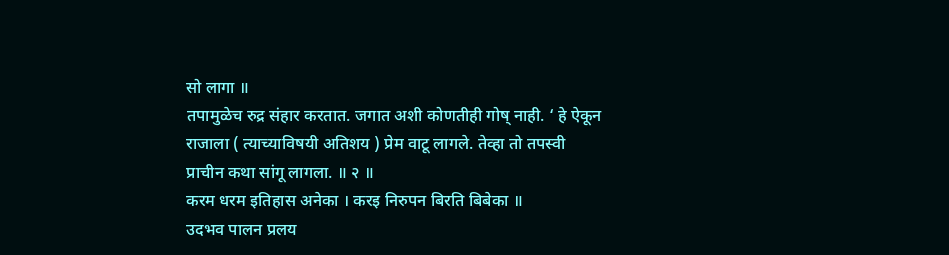सो लागा ॥
तपामुळेच रुद्र संहार करतात. जगात अशी कोणतीही गोष् नाही. ‘ हे ऐकून राजाला ( त्याच्याविषयी अतिशय ) प्रेम वाटू लागले. तेव्हा तो तपस्वी प्राचीन कथा सांगू लागला. ॥ २ ॥
करम धरम इतिहास अनेका । करइ निरुपन बिरति बिबेका ॥
उदभव पालन प्रलय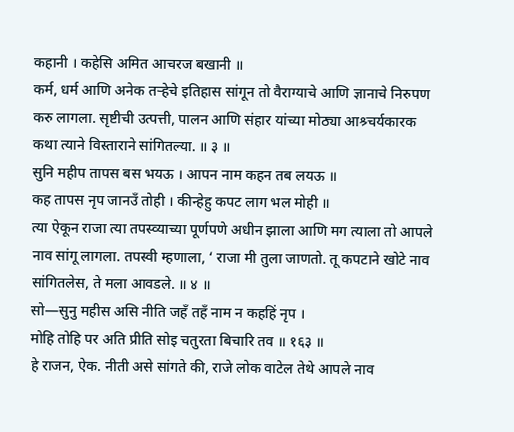कहानी । कहेसि अमित आचरज बखानी ॥
कर्म, धर्म आणि अनेक तर्‍हेचे इतिहास सांगून तो वैराग्याचे आणि ज्ञानाचे निरुपण करु लागला. सृष्टीची उत्पत्ती, पालन आणि संहार यांच्या मोठ्या आश्र्चर्यकारक कथा त्याने विस्ताराने सांगितल्या. ॥ ३ ॥
सुनि महीप तापस बस भयऊ । आपन नाम कहन तब लयऊ ॥
कह तापस नृप जानउँ तोही । कीन्हेहु कपट लाग भल मोही ॥
त्या ऐकून राजा त्या तपस्व्याच्या पूर्णपणे अधीन झाला आणि मग त्याला तो आपले नाव सांगू लागला. तपस्वी म्हणाला, ‘ राजा मी तुला जाणतो. तू कपटाने खोटे नाव सांगितलेस, ते मला आवडले. ॥ ४ ॥
सो—सुनु महीस असि नीति जहँ तहँ नाम न कहहिं नृप ।
मोहि तोहि पर अति प्रीति सोइ चतुरता बिचारि तव ॥ १६३ ॥
हे राजन, ऐक. नीती असे सांगते की, राजे लोक वाटेल तेथे आपले नाव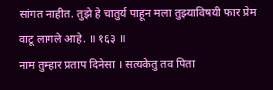सांगत नाहीत. तुझे हे चातुर्य पाहून मला तुझ्याविषयी फार प्रेम वाटू लागले आहे. ॥ १६३ ॥
नाम तुम्हार प्रताप दिनेसा । सत्यकेतु तव पिता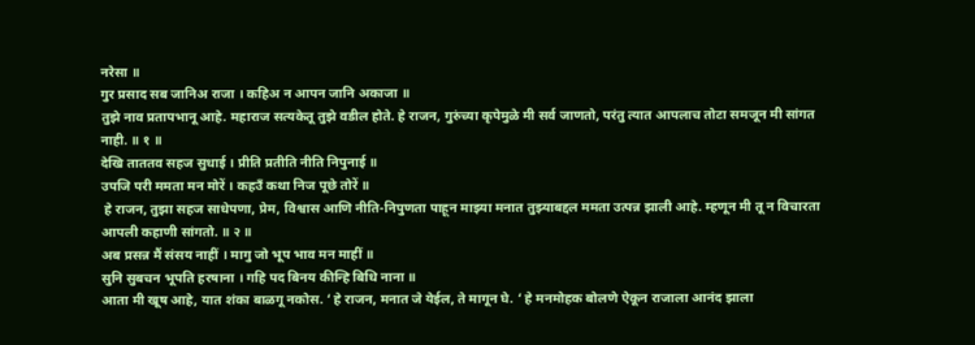नरेसा ॥
गुर प्रसाद सब जानिअ राजा । कहिअ न आपन जानि अकाजा ॥
तुझे नाव प्रतापभानू आहे. महाराज सत्यकेतू तुझे वडील होते. हे राजन, गुरुंच्या कृपेमुळे मी सर्व जाणतो, परंतु त्यात आपलाच तोटा समजून मी सांगत नाही. ॥ १ ॥
देखि ताततव सहज सुधाई । प्रीति प्रतीति नीति निपुनाई ॥
उपजि परी ममता मन मोरें । कहउँ कथा निज पूछे तोरें ॥
 हे राजन, तुझा सहज साधेपणा, प्रेम, विश्वास आणि नीति-निपुणता पाहून माझ्या मनात तुझ्याबद्दल ममता उत्पन्न झाली आहे. म्हणून मी तू न विचारता आपली कहाणी सांगतो. ॥ २ ॥
अब प्रसन्न मैं संसय नाहीं । मागु जो भूप भाव मन माहीं ॥
सुनि सुबचन भूपति हरषाना । गहि पद बिनय कीन्हि बिधि नाना ॥
आता मी खूष आहे, यात शंका बाळगू नकोस. ‘ हे राजन, मनात जे येईल, ते मागून घे. ‘ हे मनमोहक बोलणे ऐकून राजाला आनंद झाला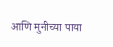आणि मुनीच्या पाया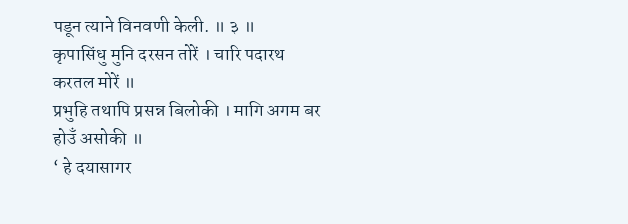पडून त्याने विनवणी केली. ॥ ३ ॥
कृपासिंधु मुनि दरसन तोरें । चारि पदारथ करतल मोरें ॥
प्रभुहि तथापि प्रसन्न बिलोकी । मागि अगम बर होउँ असोकी ॥
‘ हे दयासागर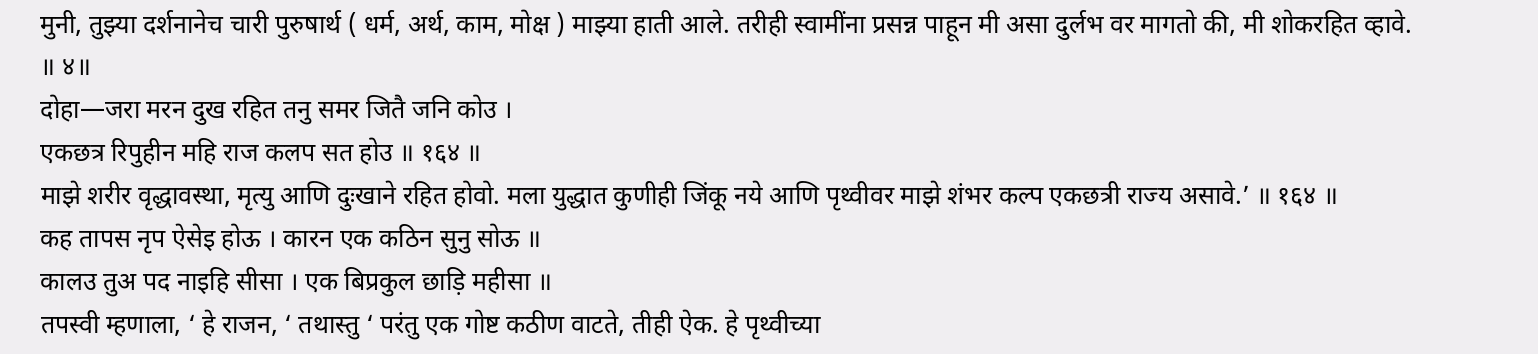मुनी, तुझ्या दर्शनानेच चारी पुरुषार्थ ( धर्म, अर्थ, काम, मोक्ष ) माझ्या हाती आले. तरीही स्वामींना प्रसन्न पाहून मी असा दुर्लभ वर मागतो की, मी शोकरहित व्हावे. ॥ ४॥
दोहा—जरा मरन दुख रहित तनु समर जितै जनि कोउ ।
एकछत्र रिपुहीन महि राज कलप सत होउ ॥ १६४ ॥
माझे शरीर वृद्धावस्था, मृत्यु आणि दुःखाने रहित होवो. मला युद्धात कुणीही जिंकू नये आणि पृथ्वीवर माझे शंभर कल्प एकछत्री राज्य असावे.’ ॥ १६४ ॥
कह तापस नृप ऐसेइ होऊ । कारन एक कठिन सुनु सोऊ ॥
कालउ तुअ पद नाइहि सीसा । एक बिप्रकुल छाड़ि महीसा ॥
तपस्वी म्हणाला, ‘ हे राजन, ‘ तथास्तु ‘ परंतु एक गोष्ट कठीण वाटते, तीही ऐक. हे पृथ्वीच्या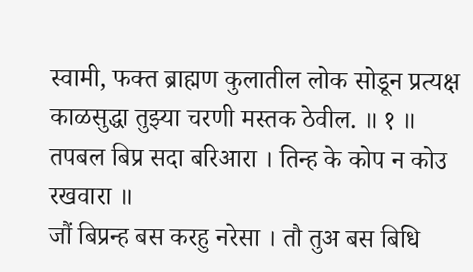स्वामी, फक्त ब्राह्मण कुलातील लोक सोडून प्रत्यक्ष काळसुद्धा तुझ्या चरणी मस्तक ठेवील. ॥ १ ॥
तपबल बिप्र सदा बरिआरा । तिन्ह के कोप न कोउ रखवारा ॥
जौं बिप्रन्ह बस करहु नरेसा । तौ तुअ बस बिधि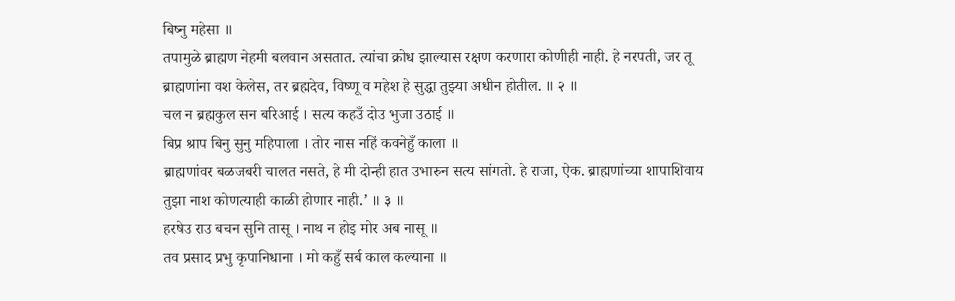बिष्नु महेसा ॥
तपामुळे ब्राह्मण नेहमी बलवान असतात. त्यांचा क्रोध झाल्यास रक्षण करणारा कोणीही नाही. हे नरपती, जर तू ब्राह्मणांना वश केलेस, तर ब्रह्मदेव, विष्णू व महेश हे सुद्धा तुझ्या अधीन होतील. ॥ २ ॥
चल न ब्रह्मकुल सन बरिआई । सत्य कहउँ दोउ भुजा उठाई ॥
बिप्र श्राप बिनु सुनु महिपाला । तोर नास नहिं कवनेहुँ काला ॥
ब्राह्मणांवर बळजबरी चालत नसते, हे मी दोन्ही हात उभारुन सत्य सांगतो. हे राजा, ऐक. ब्राह्मणांच्या शापाशिवाय तुझा नाश कोणत्याही काळी होणार नाही.’ ॥ ३ ॥
हरषेउ राउ बचन सुनि तासू । नाथ न होइ मोर अब नासू ॥
तव प्रसाद प्रभु कृपानिधाना । मो कहुँ सर्ब काल कल्याना ॥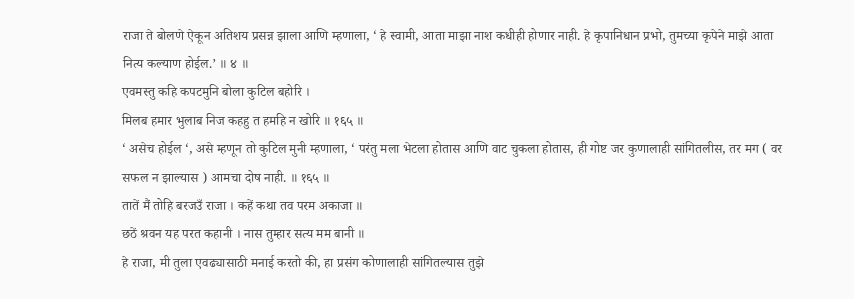राजा ते बोलणे ऐकून अतिशय प्रसन्न झाला आणि म्हणाला, ‘ हे स्वामी, आता माझा नाश कधीही होणार नाही. हे कृपानिधान प्रभो, तुमच्या कृपेने माझे आता नित्य कल्याण होईल.’ ॥ ४ ॥
एवमस्तु कहि कपटमुनि बोला कुटिल बहोरि ।
मिलब हमार भुलाब निज कहहु त हमहि न खोरि ॥ १६५ ॥
‘ असेच होईल ‘, असे म्हणून तो कुटिल मुनी म्हणाला, ‘ परंतु मला भेटला होतास आणि वाट चुकला होतास, ही गोष्ट जर कुणालाही सांगितलीस, तर मग ( वर सफल न झाल्यास ) आमचा दोष नाही. ॥ १६५ ॥
तातें मैं तोहि बरजउँ राजा । कहें कथा तव परम अकाजा ॥
छठें श्रवन यह परत कहानी । नास तुम्हार सत्य मम बानी ॥
हे राजा, मी तुला एवढ्यासाठी मनाई करतो की, हा प्रसंग कोणालाही सांगितल्यास तुझे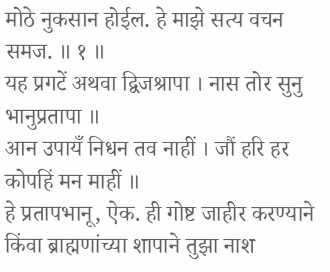मोठे नुकसान होईल. हे माझे सत्य वचन समज. ॥ १ ॥
यह प्रगटें अथवा द्विजश्रापा । नास तोर सुनु भानुप्रतापा ॥
आन उपायँ निधन तव नाहीं । जौं हरि हर कोपहिं मन माहीं ॥
हे प्रतापभानू, ऐक. ही गोष्ट जाहीर करण्याने किंवा ब्राह्मणांच्या शापाने तुझा नाश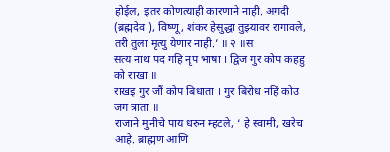होईल, इतर कोणत्याही कारणाने नाही. अगदी (ब्रह्मदेव ), विष्णू, शंकर हेसुद्धा तुझ्यावर रागावले, तरी तुला मृत्यु येणार नाही.’ ॥ २ ॥स
सत्य नाथ पद गहि नृप भाषा । द्विज गुर कोप कहहु को राखा ॥
राखइ गुर जौं कोप बिधाता । गुर बिरोध नहिं कोउ जग त्राता ॥
राजाने मुनीचे पाय धरुन म्हटले, ‘ हे स्वामी, खरेच आहे. ब्राह्मण आणि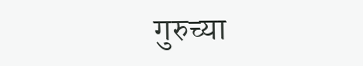गुरुच्या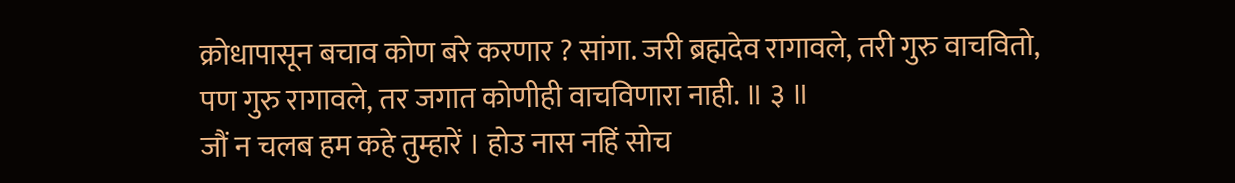क्रोधापासून बचाव कोण बरे करणार ? सांगा. जरी ब्रह्मदेव रागावले, तरी गुरु वाचवितो, पण गुरु रागावले, तर जगात कोणीही वाचविणारा नाही. ॥ ३ ॥
जौं न चलब हम कहे तुम्हारें । होउ नास नहिं सोच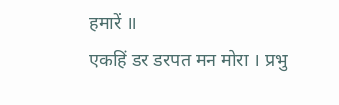हमारें ॥
एकहिं डर डरपत मन मोरा । प्रभु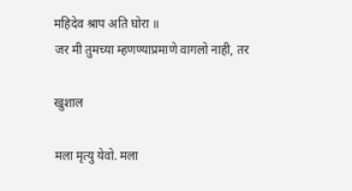महिदेव श्राप अति घोरा ॥
जर मी तुमच्या म्हणण्याप्रमाणे वागलो नाही, तर

खुशाल

मला मृत्यु येवो. मला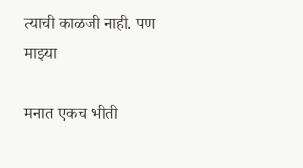त्याची काळजी नाही. पण माझ्या

मनात एकच भीती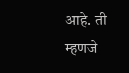आहे. ती म्हणजे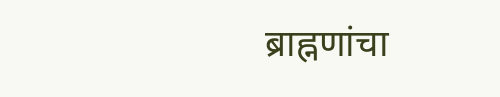ब्राह्नणांचा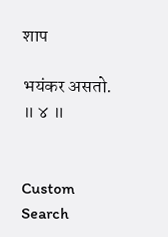शाप

भयंकर असतो. ॥ ४ ॥


Custom Search